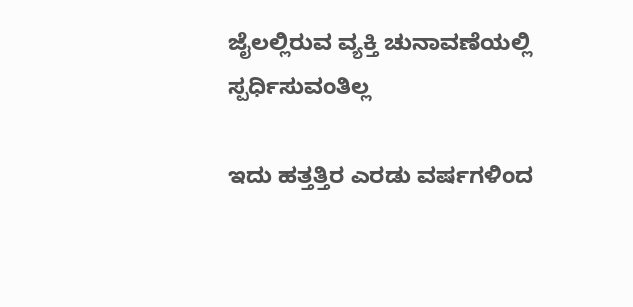ಜೈಲಲ್ಲಿರುವ ವ್ಯಕ್ತಿ ಚುನಾವಣೆಯಲ್ಲಿ ಸ್ಪರ್ಧಿಸುವಂತಿಲ್ಲ

ಇದು ಹತ್ತತ್ತಿರ ಎರಡು ವರ್ಷಗಳಿಂದ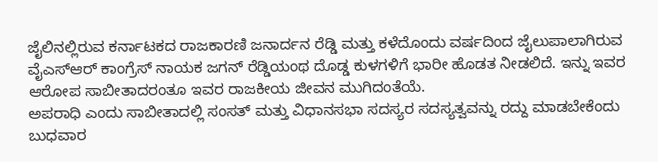ಜೈಲಿನಲ್ಲಿರುವ ಕರ್ನಾಟಕದ ರಾಜಕಾರಣಿ ಜನಾರ್ದನ ರೆಡ್ಡಿ ಮತ್ತು ಕಳೆದೊಂದು ವರ್ಷದಿಂದ ಜೈಲುಪಾಲಾಗಿರುವ ವೈಎಸ್ಆರ್ ಕಾಂಗ್ರೆಸ್ ನಾಯಕ ಜಗನ್ ರೆಡ್ಡಿಯಂಥ ದೊಡ್ಡ ಕುಳಗಳಿಗೆ ಭಾರೀ ಹೊಡತ ನೀಡಲಿದೆ. ಇನ್ನು ಇವರ ಆರೋಪ ಸಾಬೀತಾದರಂತೂ ಇವರ ರಾಜಕೀಯ ಜೀವನ ಮುಗಿದಂತೆಯೆ.
ಅಪರಾಧಿ ಎಂದು ಸಾಬೀತಾದಲ್ಲಿ ಸಂಸತ್ ಮತ್ತು ವಿಧಾನಸಭಾ ಸದಸ್ಯರ ಸದಸ್ಯತ್ವವನ್ನು ರದ್ದು ಮಾಡಬೇಕೆಂದು ಬುಧವಾರ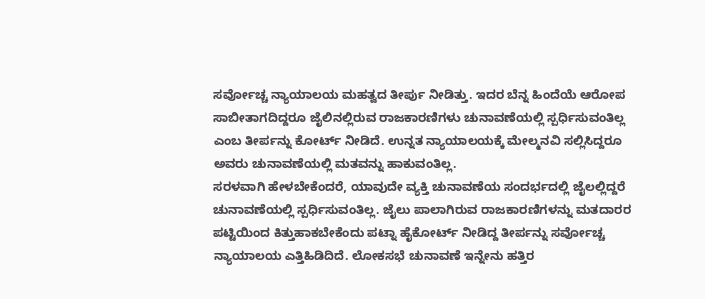ಸರ್ವೋಚ್ಚ ನ್ಯಾಯಾಲಯ ಮಹತ್ವದ ತೀರ್ಪು ನೀಡಿತ್ತು. ಇದರ ಬೆನ್ನ ಹಿಂದೆಯೆ ಆರೋಪ ಸಾಬೀತಾಗದಿದ್ದರೂ ಜೈಲಿನಲ್ಲಿರುವ ರಾಜಕಾರಣಿಗಳು ಚುನಾವಣೆಯಲ್ಲಿ ಸ್ಪರ್ಧಿಸುವಂತಿಲ್ಲ ಎಂಬ ತೀರ್ಪನ್ನು ಕೋರ್ಟ್ ನೀಡಿದೆ. ಉನ್ನತ ನ್ಯಾಯಾಲಯಕ್ಕೆ ಮೇಲ್ಮನವಿ ಸಲ್ಲಿಸಿದ್ದರೂ ಅವರು ಚುನಾವಣೆಯಲ್ಲಿ ಮತವನ್ನು ಹಾಕುವಂತಿಲ್ಲ.
ಸರಳವಾಗಿ ಹೇಳಬೇಕೆಂದರೆ, ಯಾವುದೇ ವ್ಯಕ್ತಿ ಚುನಾವಣೆಯ ಸಂದರ್ಭದಲ್ಲಿ ಜೈಲಲ್ಲಿದ್ದರೆ ಚುನಾವಣೆಯಲ್ಲಿ ಸ್ಪರ್ಧಿಸುವಂತಿಲ್ಲ. ಜೈಲು ಪಾಲಾಗಿರುವ ರಾಜಕಾರಣಿಗಳನ್ನು ಮತದಾರರ ಪಟ್ಟಿಯಿಂದ ಕಿತ್ತುಹಾಕಬೇಕೆಂದು ಪಟ್ನಾ ಹೈಕೋರ್ಟ್ ನೀಡಿದ್ದ ತೀರ್ಪನ್ನು ಸರ್ವೋಚ್ಚ ನ್ಯಾಯಾಲಯ ಎತ್ತಿಹಿಡಿದಿದೆ. ಲೋಕಸಭೆ ಚುನಾವಣೆ ಇನ್ನೇನು ಹತ್ತಿರ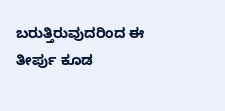ಬರುತ್ತಿರುವುದರಿಂದ ಈ ತೀರ್ಪು ಕೂಡ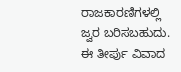ರಾಜಕಾರಣಿಗಳಲ್ಲಿ ಜ್ವರ ಬರಿಸಬಹುದು.
ಈ ತೀರ್ಪು ವಿವಾದ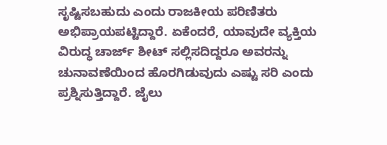ಸೃಷ್ಟಿಸಬಹುದು ಎಂದು ರಾಜಕೀಯ ಪರಿಣಿತರು ಅಭಿಪ್ರಾಯಪಟ್ಟಿದ್ದಾರೆ. ಏಕೆಂದರೆ, ಯಾವುದೇ ವ್ಯಕ್ತಿಯ ವಿರುದ್ಧ ಚಾರ್ಜ್ ಶೀಟ್ ಸಲ್ಲಿಸದಿದ್ದರೂ ಅವರನ್ನು ಚುನಾವಣೆಯಿಂದ ಹೊರಗಿಡುವುದು ಎಷ್ಟು ಸರಿ ಎಂದು ಪ್ರಶ್ನಿಸುತ್ತಿದ್ದಾರೆ. ಜೈಲು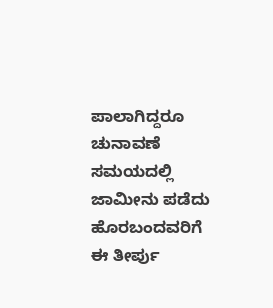ಪಾಲಾಗಿದ್ದರೂ ಚುನಾವಣೆ ಸಮಯದಲ್ಲಿ ಜಾಮೀನು ಪಡೆದು ಹೊರಬಂದವರಿಗೆ ಈ ತೀರ್ಪು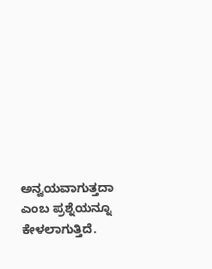ಅನ್ವಯವಾಗುತ್ತದಾ ಎಂಬ ಪ್ರಶ್ನೆಯನ್ನೂ ಕೇಳಲಾಗುತ್ತಿದೆ.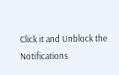Click it and Unblock the Notifications